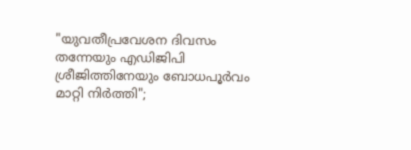"യുവതീപ്രവേശന ദിവസം തന്നേയും എഡിജിപി ശ്രീജിത്തിനേയും ബോധപൂർവം മാറ്റി നിർത്തി";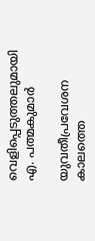വെളിപ്പെടുത്തലുമായി എ. പത്മകുമാർ

യുവതീപ്രവേശന കാലത്തെ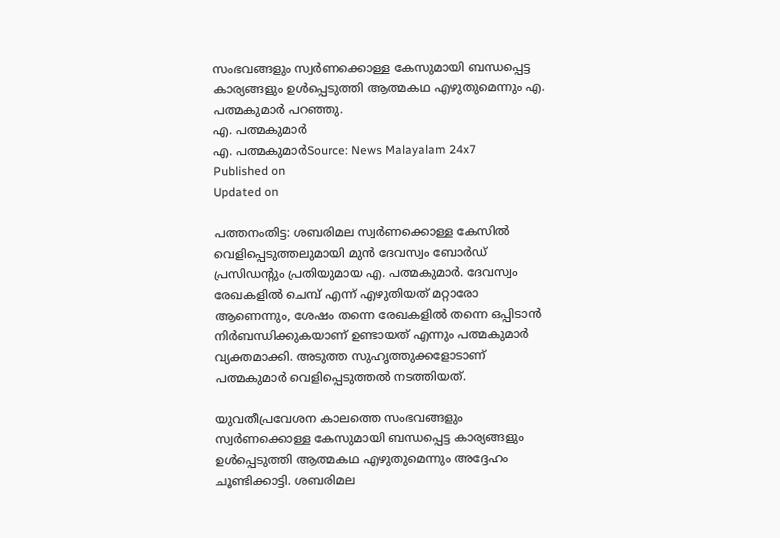സംഭവങ്ങളും സ്വർണക്കൊള്ള കേസുമായി ബന്ധപ്പെട്ട കാര്യങ്ങളും ഉൾപ്പെടുത്തി ആത്മകഥ എഴുതുമെന്നും എ. പത്മകുമാർ പറഞ്ഞു.
എ. പത്മകുമാർ
എ. പത്മകുമാർSource: News Malayalam 24x7
Published on
Updated on

പത്തനംതിട്ട: ശബരിമല സ്വർണക്കൊള്ള കേസിൽ വെളിപ്പെടുത്തലുമായി മുൻ ദേവസ്വം ബോർഡ് പ്രസിഡൻ്റും പ്രതിയുമായ എ. പത്മകുമാർ. ദേവസ്വം രേഖകളിൽ ചെമ്പ് എന്ന് എഴുതിയത് മറ്റാരോ ആണെന്നും, ശേഷം തന്നെ രേഖകളിൽ തന്നെ ഒപ്പിടാൻ നിർബന്ധിക്കുകയാണ് ഉണ്ടായത് എന്നും പത്മകുമാർ വ്യക്തമാക്കി. അടുത്ത സുഹൃത്തുക്കളോടാണ് പത്മകുമാർ വെളിപ്പെടുത്തൽ നടത്തിയത്.

യുവതീപ്രവേശന കാലത്തെ സംഭവങ്ങളും സ്വർണക്കൊള്ള കേസുമായി ബന്ധപ്പെട്ട കാര്യങ്ങളും ഉൾപ്പെടുത്തി ആത്മകഥ എഴുതുമെന്നും അദ്ദേഹം ചൂണ്ടിക്കാട്ടി. ശബരിമല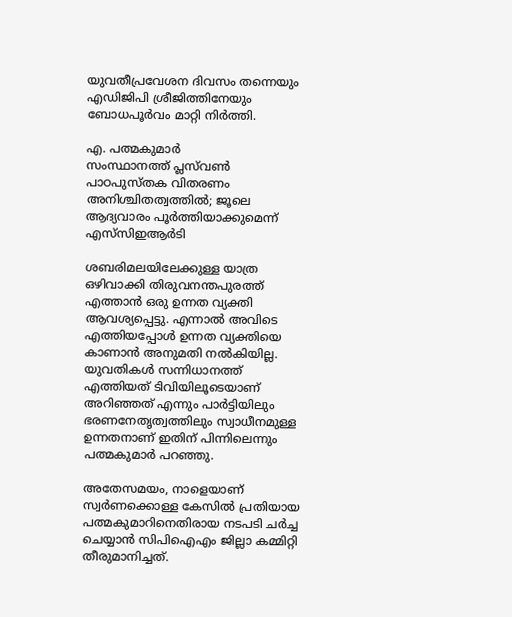യുവതീപ്രവേശന ദിവസം തന്നെയും എഡിജിപി ശ്രീജിത്തിനേയും ബോധപൂർവം മാറ്റി നിർത്തി.

എ. പത്മകുമാർ
സംസ്ഥാനത്ത് പ്ലസ്‌വൺ പാഠപുസ്തക വിതരണം അനിശ്ചിതത്വത്തിൽ; ജൂലെ ആദ്യവാരം പൂർത്തിയാക്കുമെന്ന് എസ്‌സി‌ഇ‌ആർ‌ടി

ശബരിമലയിലേക്കുള്ള യാത്ര ഒഴിവാക്കി തിരുവനന്തപുരത്ത് എത്താൻ ഒരു ഉന്നത വ്യക്തി ആവശ്യപ്പെട്ടു. എന്നാൽ അവിടെ എത്തിയപ്പോൾ ഉന്നത വ്യക്തിയെ കാണാൻ അനുമതി നൽകിയില്ല. യുവതികൾ സന്നിധാനത്ത് എത്തിയത് ടിവിയിലൂടെയാണ് അറിഞ്ഞത് എന്നും പാർട്ടിയിലും ഭരണനേതൃത്വത്തിലും സ്വാധീനമുള്ള ഉന്നതനാണ് ഇതിന് പിന്നിലെന്നും പത്മകുമാർ പറഞ്ഞു.

അതേസമയം, നാളെയാണ് സ്വർണക്കൊള്ള കേസിൽ പ്രതിയായ പത്മകുമാറിനെതിരായ നടപടി ചർച്ച ചെയ്യാൻ സിപിഐഎം ജില്ലാ കമ്മിറ്റി തീരുമാനിച്ചത്.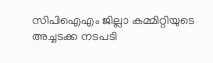സിപിഐഎം ജില്ലാ കമ്മിറ്റിയുടെ അച്ചടക്ക നടപടി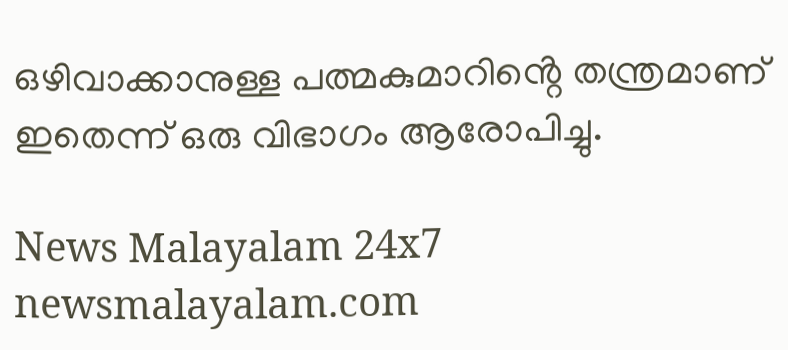ഒഴിവാക്കാനുള്ള പത്മകുമാറിൻ്റെ തന്ത്രമാണ് ഇതെന്ന് ഒരു വിഭാഗം ആരോപിച്ചു.

News Malayalam 24x7
newsmalayalam.com